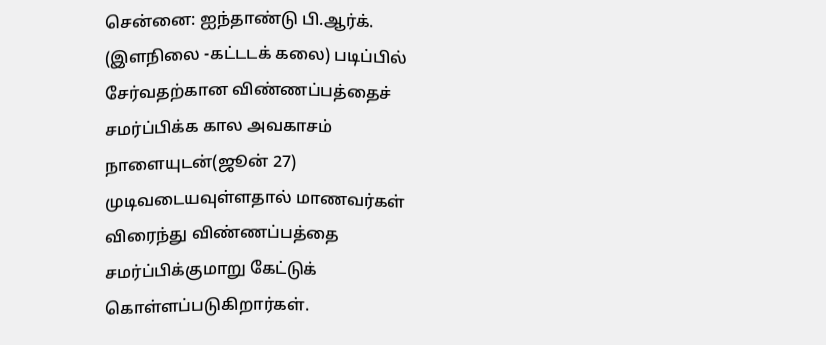சென்னை: ஐந்தாண்டு பி.ஆர்க். (இளநிலை -கட்டடக் கலை) படிப்பில் சேர்வதற்கான விண்ணப்பத்தைச் சமர்ப்பிக்க கால அவகாசம் நாளையுடன்(ஜூன் 27) முடிவடையவுள்ளதால் மாணவர்கள் விரைந்து விண்ணப்பத்தை சமர்ப்பிக்குமாறு கேட்டுக் கொள்ளப்படுகிறார்கள்.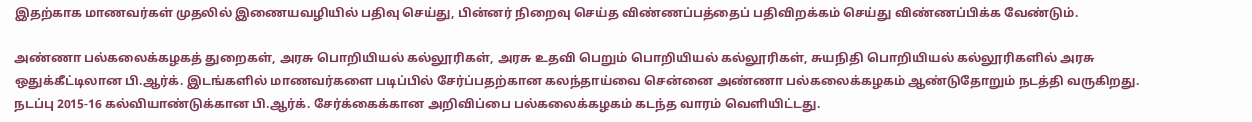இதற்காக மாணவர்கள் முதலில் இணையவழியில் பதிவு செய்து, பின்னர் நிறைவு செய்த விண்ணப்பத்தைப் பதிவிறக்கம் செய்து விண்ணப்பிக்க வேண்டும்.

அண்ணா பல்கலைக்கழகத் துறைகள், அரசு பொறியியல் கல்லூரிகள், அரசு உதவி பெறும் பொறியியல் கல்லூரிகள், சுயநிதி பொறியியல் கல்லூரிகளில் அரசு ஒதுக்கீட்டிலான பி.ஆர்க். இடங்களில் மாணவர்களை படிப்பில் சேர்ப்பதற்கான கலந்தாய்வை சென்னை அண்ணா பல்கலைக்கழகம் ஆண்டுதோறும் நடத்தி வருகிறது.
நடப்பு 2015-16 கல்வியாண்டுக்கான பி.ஆர்க். சேர்க்கைக்கான அறிவிப்பை பல்கலைக்கழகம் கடந்த வாரம் வெளியிட்டது.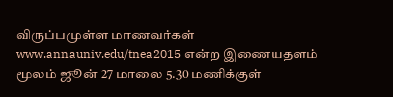விருப்பமுள்ள மாணவர்கள் www.annauniv.edu/tnea2015 என்ற இணையதளம் மூலம் ஜூன் 27 மாலை 5.30 மணிக்குள்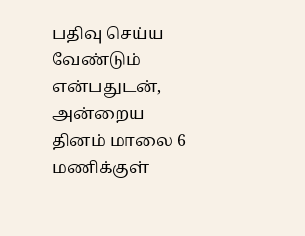பதிவு செய்ய வேண்டும் என்பதுடன், அன்றைய தினம் மாலை 6 மணிக்குள்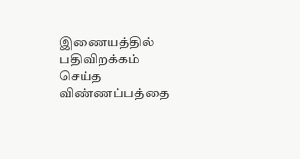இணையத்தில் பதிவிறக்கம் செய்த விண்ணப்பத்தை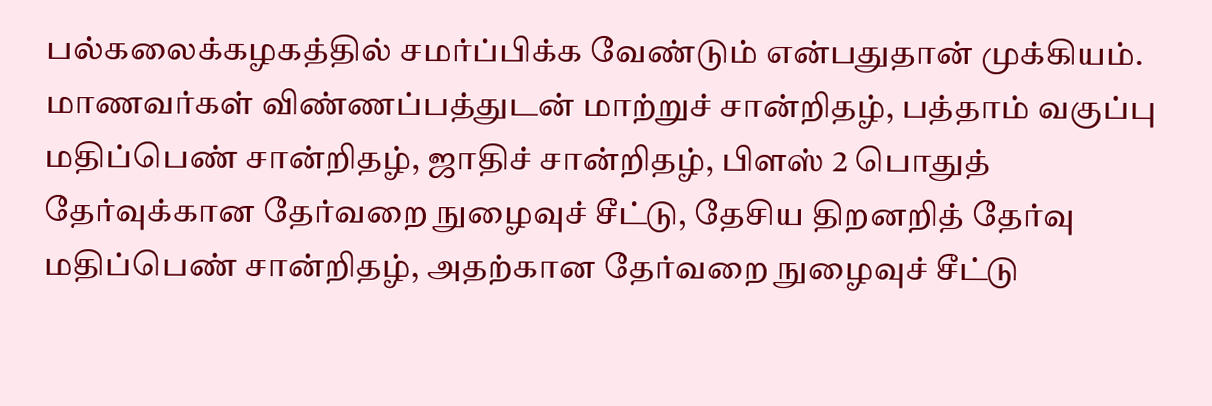பல்கலைக்கழகத்தில் சமர்ப்பிக்க வேண்டும் என்பதுதான் முக்கியம்.
மாணவர்கள் விண்ணப்பத்துடன் மாற்றுச் சான்றிதழ், பத்தாம் வகுப்பு மதிப்பெண் சான்றிதழ், ஜாதிச் சான்றிதழ், பிளஸ் 2 பொதுத் தேர்வுக்கான தேர்வறை நுழைவுச் சீட்டு, தேசிய திறனறித் தேர்வு மதிப்பெண் சான்றிதழ், அதற்கான தேர்வறை நுழைவுச் சீட்டு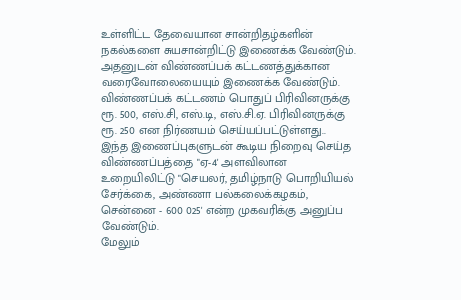உள்ளிட்ட தேவையான சான்றிதழ்களின் நகல்களை சுயசான்றிட்டு இணைக்க வேண்டும்.
அதனுடன் விண்ணப்பக் கட்டணத்துக்கான வரைவோலையையும் இணைக்க வேண்டும். விண்ணப்பக் கட்டணம் பொதுப் பிரிவினருக்கு ரூ. 500, எஸ்.சி, எஸ்.டி, எஸ்.சி.ஏ. பிரிவினருக்கு ரூ. 250 என நிர்ணயம் செய்யப்பட்டுள்ளது..
இந்த இணைப்புகளுடன் கூடிய நிறைவு செய்த விண்ணப்பத்தை "ஏ-4' அளவிலான உறையிலிட்டு "செயலர், தமிழ்நாடு பொறியியல் சேர்க்கை, அண்ணா பல்கலைக்கழகம், சென்னை - 600 025' என்ற முகவரிக்கு அனுப்ப வேண்டும்.
மேலும்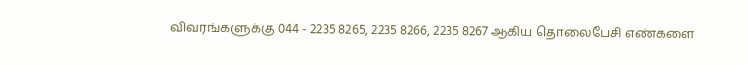விவரங்களுக்கு 044 - 2235 8265, 2235 8266, 2235 8267 ஆகிய தொலைபேசி எண்களை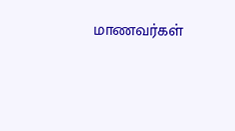மாணவர்கள்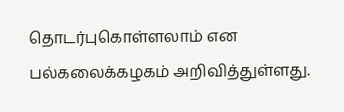தொடர்புகொள்ளலாம் என பல்கலைக்கழகம் அறிவித்துள்ளது.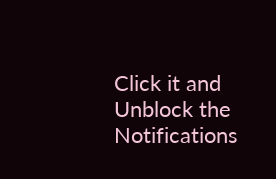Click it and Unblock the Notifications